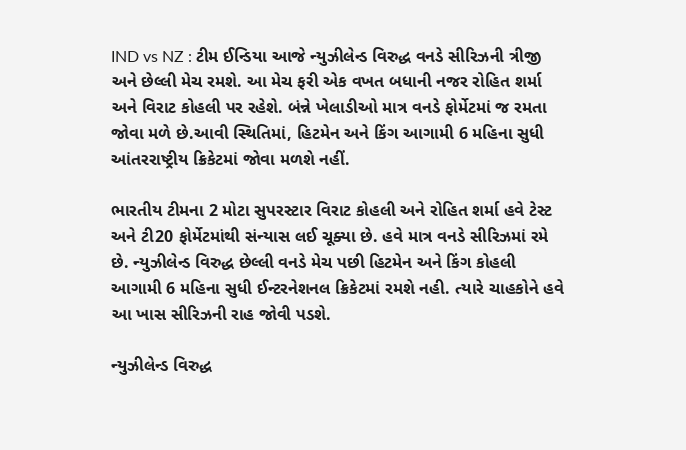IND vs NZ : ટીમ ઈન્ડિયા આજે ન્યુઝીલેન્ડ વિરુદ્ધ વનડે સીરિઝની ત્રીજી અને છેલ્લી મેચ રમશે. આ મેચ ફરી એક વખત બધાની નજર રોહિત શર્મા અને વિરાટ કોહલી પર રહેશે. બંન્ને ખેલાડીઓ માત્ર વનડે ફોર્મેટમાં જ રમતા જોવા મળે છે.આવી સ્થિતિમાં, હિટમેન અને કિંગ આગામી 6 મહિના સુધી આંતરરાષ્ટ્રીય ક્રિકેટમાં જોવા મળશે નહીં.

ભારતીય ટીમના 2 મોટા સુપરસ્ટાર વિરાટ કોહલી અને રોહિત શર્મા હવે ટેસ્ટ અને ટી20 ફોર્મેટમાંથી સંન્યાસ લઈ ચૂક્યા છે. હવે માત્ર વનડે સીરિઝમાં રમે છે. ન્યુઝીલેન્ડ વિરુદ્ધ છેલ્લી વનડે મેચ પછી હિટમેન અને કિંગ કોહલી આગામી 6 મહિના સુધી ઈન્ટરનેશનલ ક્રિકેટમાં રમશે નહી. ત્યારે ચાહકોને હવે આ ખાસ સીરિઝની રાહ જોવી પડશે.

ન્યુઝીલેન્ડ વિરુદ્ધ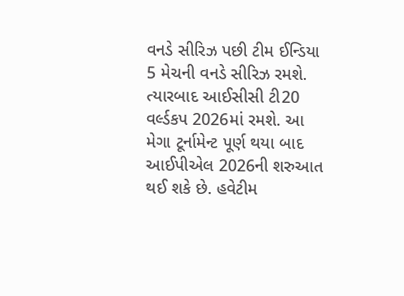વનડે સીરિઝ પછી ટીમ ઈન્ડિયા 5 મેચની વનડે સીરિઝ રમશે. ત્યારબાદ આઈસીસી ટી20 વર્લ્ડકપ 2026માં રમશે. આ મેગા ટૂર્નામેન્ટ પૂર્ણ થયા બાદ આઈપીએલ 2026ની શરુઆત થઈ શકે છે. હવેટીમ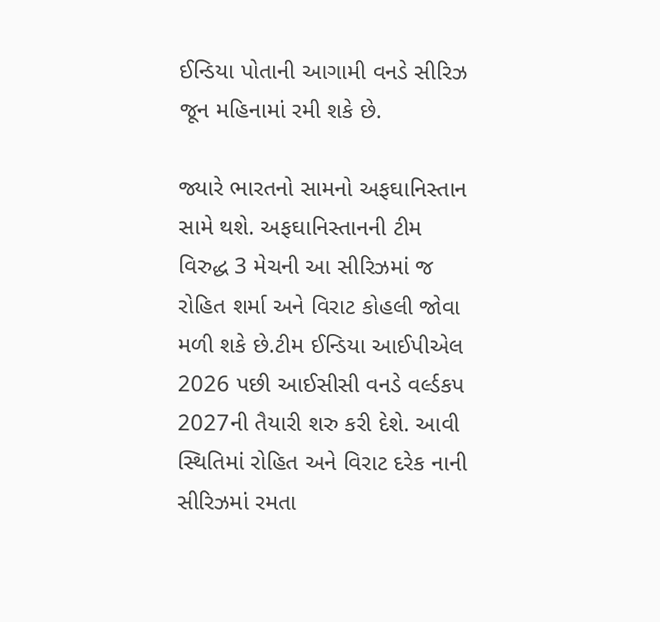ઈન્ડિયા પોતાની આગામી વનડે સીરિઝ જૂન મહિનામાં રમી શકે છે.

જ્યારે ભારતનો સામનો અફઘાનિસ્તાન સામે થશે. અફઘાનિસ્તાનની ટીમ વિરુદ્ધ 3 મેચની આ સીરિઝમાં જ રોહિત શર્મા અને વિરાટ કોહલી જોવા મળી શકે છે.ટીમ ઈન્ડિયા આઈપીએલ 2026 પછી આઈસીસી વનડે વર્લ્ડકપ 2027ની તૈયારી શરુ કરી દેશે. આવી સ્થિતિમાં રોહિત અને વિરાટ દરેક નાની સીરિઝમાં રમતા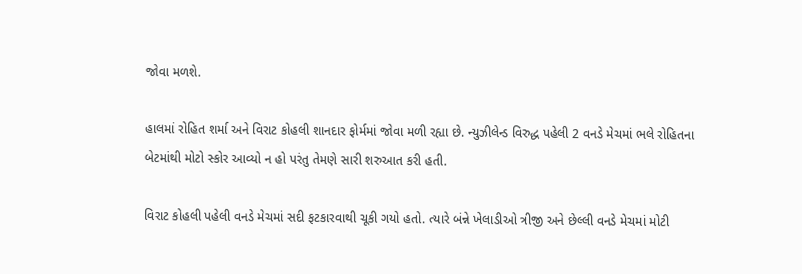જોવા મળશે.

હાલમાં રોહિત શર્મા અને વિરાટ કોહલી શાનદાર ફોર્મમાં જોવા મળી રહ્યા છે. ન્યુઝીલેન્ડ વિરુદ્ધ પહેલી 2 વનડે મેચમાં ભલે રોહિતના બેટમાંથી મોટો સ્કોર આવ્યો ન હો પરંતુ તેમણે સારી શરુઆત કરી હતી.

વિરાટ કોહલી પહેલી વનડે મેચમાં સદી ફટકારવાથી ચૂકી ગયો હતો. ત્યારે બંન્ને ખેલાડીઓ ત્રીજી અને છેલ્લી વનડે મેચમાં મોટી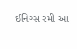ઈનિગ્સ રમી આ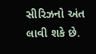સીરિઝનો અંત લાવી શકે છે.